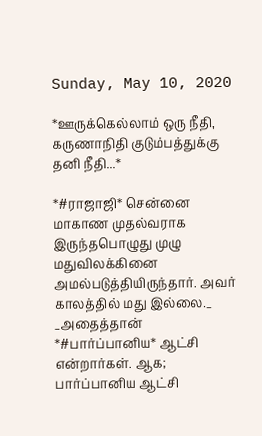Sunday, May 10, 2020

*ஊருக்கெல்லாம் ஒரு நீதி, கருணாநிதி குடும்பத்துக்கு தனி நீதி...*

*#ராஜாஜி* சென்னை மாகாண முதல்வராக இருந்தபொழுது முழு மதுவிலக்கினை அமல்படுத்தியிருந்தார். அவர் காலத்தில் மது இல்லை._
_அதைத்தான் *#பார்ப்பானிய* ஆட்சி என்றார்கள். ஆக; பார்ப்பானிய ஆட்சி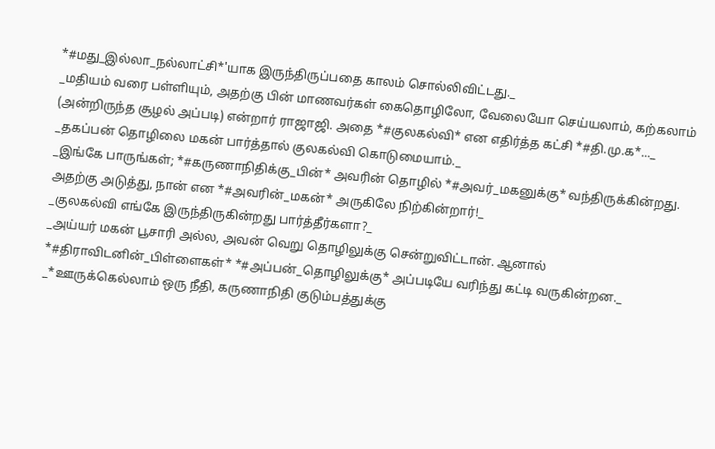*#மது_இல்லா_நல்லாட்சி*'யாக இருந்திருப்பதை காலம் சொல்லிவிட்டது._
_மதியம் வரை பள்ளியும், அதற்கு பின் மாணவர்கள் கைதொழிலோ, வேலையோ செய்யலாம், கற்கலாம் (அன்றிருந்த சூழல் அப்படி) என்றார் ராஜாஜி. அதை *#குலகல்வி* என எதிர்த்த கட்சி *#தி.மு.க‌*..._
_தகப்பன் தொழிலை மகன் பார்த்தால் குலகல்வி கொடுமையாம்._
_இங்கே பாருங்கள்; *#கருணாநிதிக்கு_பின்* அவரின் தொழில் *#அவர்_மகனுக்கு* வந்திருக்கின்றது. அதற்கு அடுத்து, நான் என *#அவரின்_மகன்* அருகிலே நிற்கின்றார்!_
_குலகல்வி எங்கே இருந்திருகின்றது பார்த்தீர்களா?_
_அய்யர் மகன் பூசாரி அல்ல, அவன் வெறு தொழிலுக்கு சென்றுவிட்டான். ஆனால் *#திராவிடனின்_பிள்ளைகள்* *#அப்பன்_தொழிலுக்கு* அப்படியே வரிந்து கட்டி வருகின்றன‌._
_*ஊருக்கெல்லாம் ஒரு நீதி, கருணாநிதி குடும்பத்துக்கு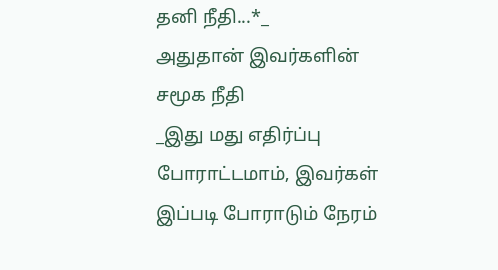தனி நீதி...*_
அதுதான் இவர்களின் சமூக நீதி
_இது மது எதிர்ப்பு போராட்டமாம், இவர்கள் இப்படி போராடும் நேரம்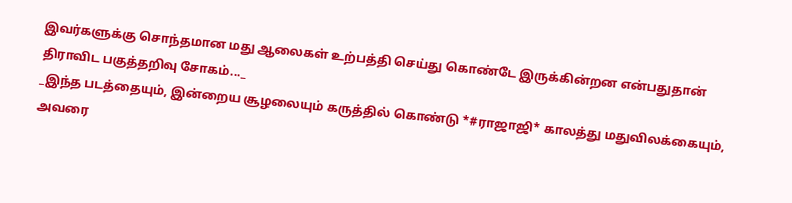இவர்களுக்கு சொந்தமான மது ஆலைகள் உற்பத்தி செய்து கொண்டே இருக்கின்றன என்பதுதான் திராவிட பகுத்தறிவு சோகம்..._
_இந்த படத்தையும், இன்றைய சூழலையும் கருத்தில் கொண்டு *#ராஜாஜி* காலத்து மதுவிலக்கையும், அவரை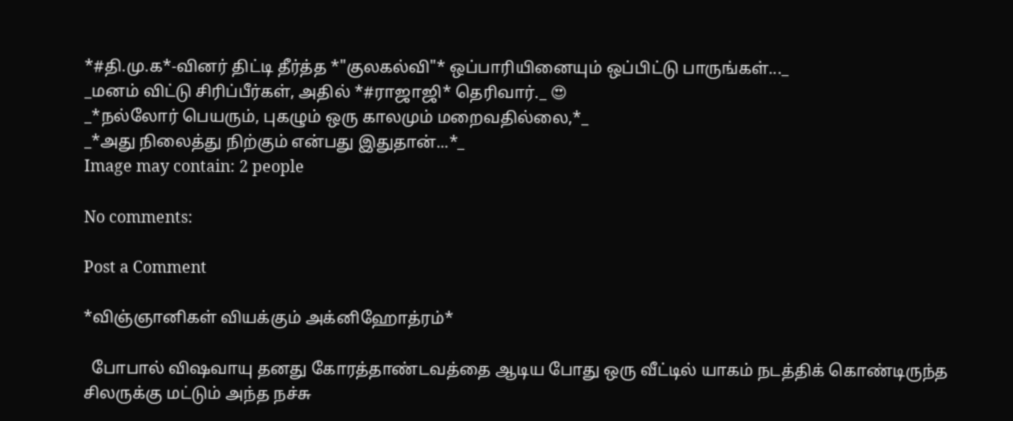*#தி.மு.க*-வினர் திட்டி தீர்த்த *"குலகல்வி"* ஒப்பாரியினையும் ஒப்பிட்டு பாருங்கள்..._
_மனம் விட்டு சிரிப்பீர்கள், அதில் *#ராஜாஜி* தெரிவார்._ 😍
_*நல்லோர் பெயரும், புகழும் ஒரு காலமும் மறைவதில்லை,*_
_*அது நிலைத்து நிற்கும் என்பது இதுதான்...*_
Image may contain: 2 people

No comments:

Post a Comment

*விஞ்ஞானிகள் வியக்கும் அக்னிஹோத்ரம்*

  போபால் விஷவாயு தனது கோரத்தாண்டவத்தை ஆடிய போது ஒரு வீட்டில் யாகம் நடத்திக் கொண்டிருந்த சிலருக்கு மட்டும் அந்த நச்சு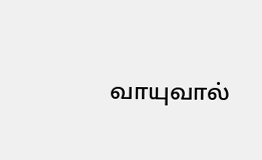வாயுவால்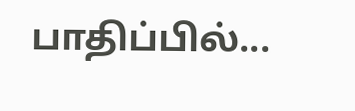பாதிப்பில்...